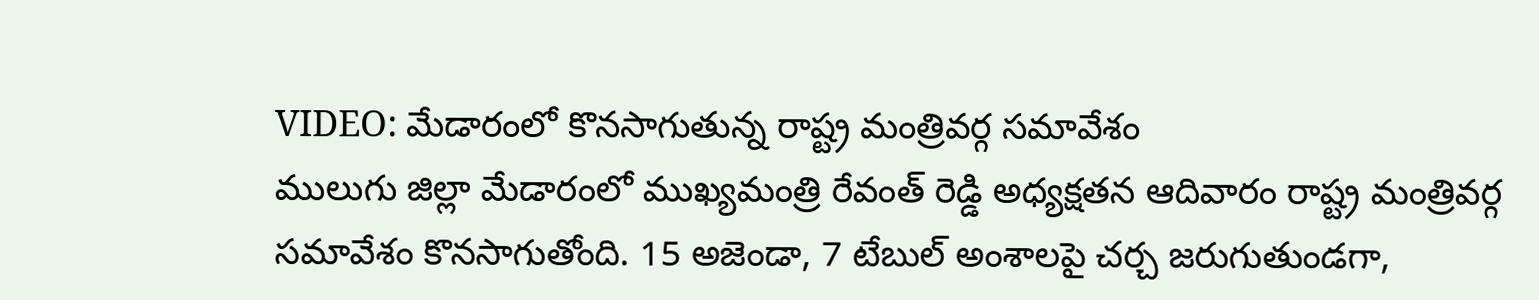VIDEO: మేడారంలో కొనసాగుతున్న రాష్ట్ర మంత్రివర్గ సమావేశం
ములుగు జిల్లా మేడారంలో ముఖ్యమంత్రి రేవంత్ రెడ్డి అధ్యక్షతన ఆదివారం రాష్ట్ర మంత్రివర్గ సమావేశం కొనసాగుతోంది. 15 అజెండా, 7 టేబుల్ అంశాలపై చర్చ జరుగుతుండగా,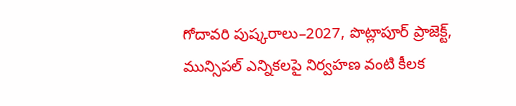గోదావరి పుష్కరాలు–2027, పొట్లాపూర్ ప్రాజెక్ట్, మున్సిపల్ ఎన్నికలపై నిర్వహణ వంటి కీలక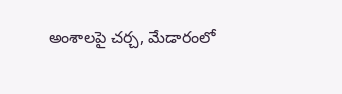అంశాలపై చర్చ, మేడారంలో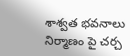శాశ్వత భవనాలు నిర్మాణం పై చర్చ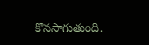కొనసాగుతుంది.